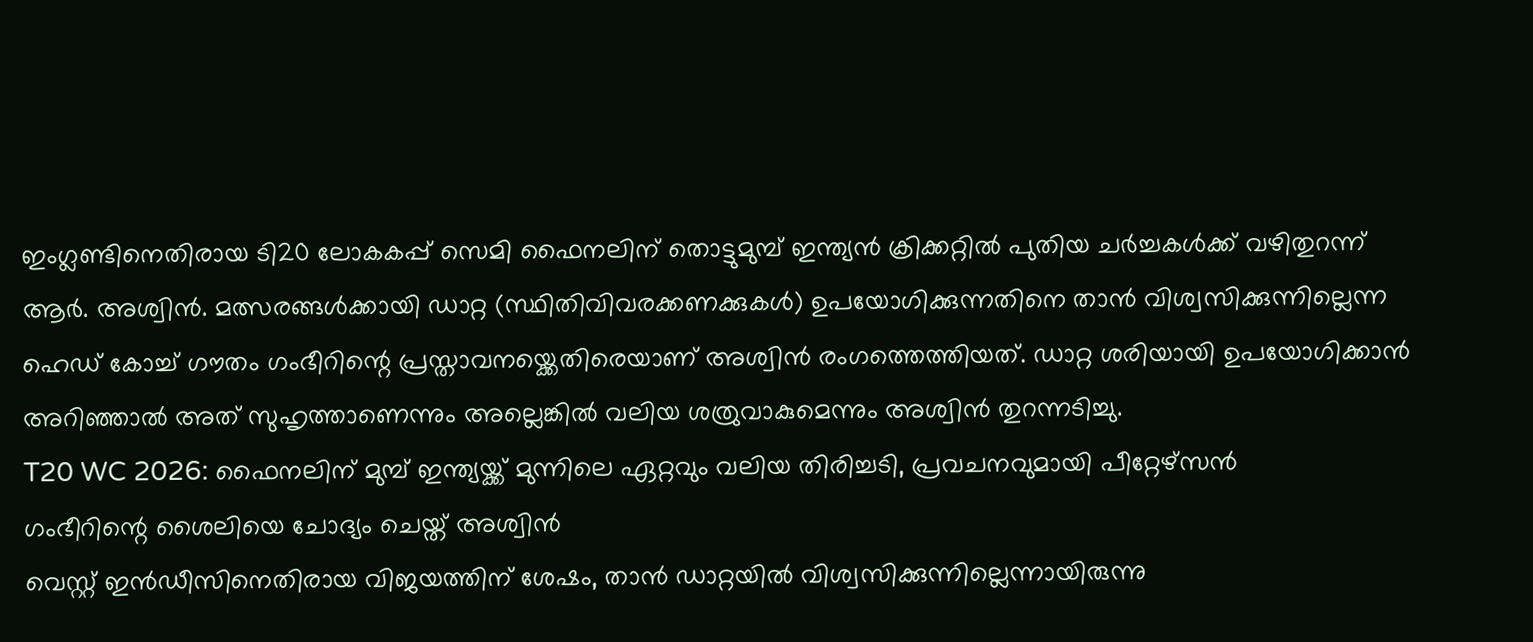ഇംഗ്ലണ്ടിനെതിരായ ടി20 ലോകകപ്പ് സെമി ഫൈനലിന് തൊട്ടുമുമ്പ് ഇന്ത്യൻ ക്രിക്കറ്റിൽ പുതിയ ചർച്ചകൾക്ക് വഴിതുറന്ന് ആർ. അശ്വിൻ. മത്സരങ്ങൾക്കായി ഡാറ്റ (സ്ഥിതിവിവരക്കണക്കുകൾ) ഉപയോഗിക്കുന്നതിനെ താൻ വിശ്വസിക്കുന്നില്ലെന്ന ഹെഡ് കോച്ച് ഗൗതം ഗംഭീറിന്റെ പ്രസ്താവനയ്ക്കെതിരെയാണ് അശ്വിൻ രംഗത്തെത്തിയത്. ഡാറ്റ ശരിയായി ഉപയോഗിക്കാൻ അറിഞ്ഞാൽ അത് സുഹൃത്താണെന്നും അല്ലെങ്കിൽ വലിയ ശത്രുവാകുമെന്നും അശ്വിൻ തുറന്നടിച്ചു.
T20 WC 2026: ഫൈനലിന് മുമ്പ് ഇന്ത്യയ്ക്ക് മുന്നിലെ ഏറ്റവും വലിയ തിരിച്ചടി, പ്രവചനവുമായി പീറ്റേഴ്സൻ
ഗംഭീറിന്റെ ശൈലിയെ ചോദ്യം ചെയ്ത് അശ്വിൻ
വെസ്റ്റ് ഇൻഡീസിനെതിരായ വിജയത്തിന് ശേഷം, താൻ ഡാറ്റയിൽ വിശ്വസിക്കുന്നില്ലെന്നായിരുന്നു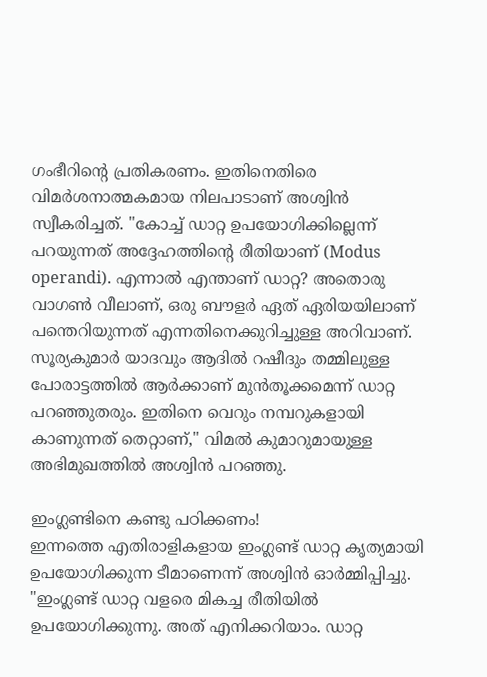ഗംഭീറിന്റെ പ്രതികരണം. ഇതിനെതിരെ വിമർശനാത്മകമായ നിലപാടാണ് അശ്വിൻ സ്വീകരിച്ചത്. "കോച്ച് ഡാറ്റ ഉപയോഗിക്കില്ലെന്ന് പറയുന്നത് അദ്ദേഹത്തിന്റെ രീതിയാണ് (Modus operandi). എന്നാൽ എന്താണ് ഡാറ്റ? അതൊരു വാഗൺ വീലാണ്, ഒരു ബൗളർ ഏത് ഏരിയയിലാണ് പന്തെറിയുന്നത് എന്നതിനെക്കുറിച്ചുള്ള അറിവാണ്. സൂര്യകുമാർ യാദവും ആദിൽ റഷീദും തമ്മിലുള്ള പോരാട്ടത്തിൽ ആർക്കാണ് മുൻതൂക്കമെന്ന് ഡാറ്റ പറഞ്ഞുതരും. ഇതിനെ വെറും നമ്പറുകളായി കാണുന്നത് തെറ്റാണ്," വിമൽ കുമാറുമായുള്ള അഭിമുഖത്തിൽ അശ്വിൻ പറഞ്ഞു.

ഇംഗ്ലണ്ടിനെ കണ്ടു പഠിക്കണം!
ഇന്നത്തെ എതിരാളികളായ ഇംഗ്ലണ്ട് ഡാറ്റ കൃത്യമായി ഉപയോഗിക്കുന്ന ടീമാണെന്ന് അശ്വിൻ ഓർമ്മിപ്പിച്ചു. "ഇംഗ്ലണ്ട് ഡാറ്റ വളരെ മികച്ച രീതിയിൽ ഉപയോഗിക്കുന്നു. അത് എനിക്കറിയാം. ഡാറ്റ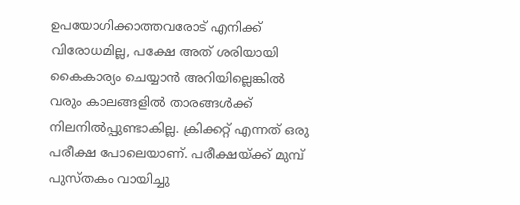ഉപയോഗിക്കാത്തവരോട് എനിക്ക് വിരോധമില്ല, പക്ഷേ അത് ശരിയായി കൈകാര്യം ചെയ്യാൻ അറിയില്ലെങ്കിൽ വരും കാലങ്ങളിൽ താരങ്ങൾക്ക് നിലനിൽപ്പുണ്ടാകില്ല. ക്രിക്കറ്റ് എന്നത് ഒരു പരീക്ഷ പോലെയാണ്. പരീക്ഷയ്ക്ക് മുമ്പ് പുസ്തകം വായിച്ചു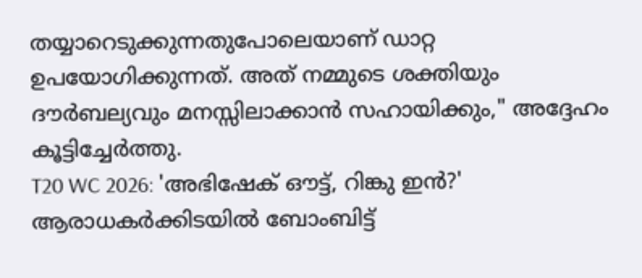തയ്യാറെടുക്കുന്നതുപോലെയാണ് ഡാറ്റ ഉപയോഗിക്കുന്നത്. അത് നമ്മുടെ ശക്തിയും ദൗർബല്യവും മനസ്സിലാക്കാൻ സഹായിക്കും," അദ്ദേഹം കൂട്ടിച്ചേർത്തു.
T20 WC 2026: 'അഭിഷേക് ഔട്ട്, റിങ്കു ഇൻ?' ആരാധകർക്കിടയിൽ ബോംബിട്ട്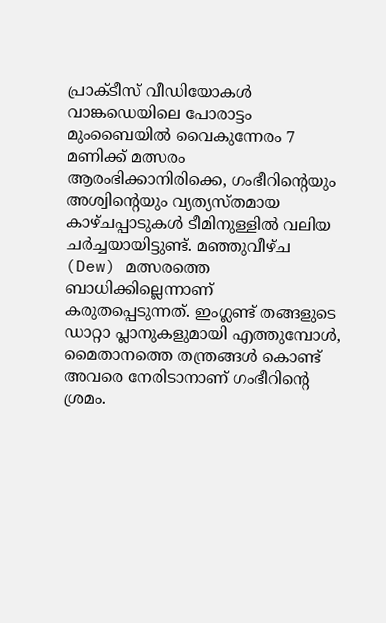പ്രാക്ടീസ് വീഡിയോകൾ
വാങ്കഡെയിലെ പോരാട്ടം
മുംബൈയിൽ വൈകുന്നേരം 7 മണിക്ക് മത്സരം ആരംഭിക്കാനിരിക്കെ, ഗംഭീറിന്റെയും അശ്വിന്റെയും വ്യത്യസ്തമായ കാഴ്ചപ്പാടുകൾ ടീമിനുള്ളിൽ വലിയ ചർച്ചയായിട്ടുണ്ട്. മഞ്ഞുവീഴ്ച (Dew) മത്സരത്തെ ബാധിക്കില്ലെന്നാണ് കരുതപ്പെടുന്നത്. ഇംഗ്ലണ്ട് തങ്ങളുടെ ഡാറ്റാ പ്ലാനുകളുമായി എത്തുമ്പോൾ, മൈതാനത്തെ തന്ത്രങ്ങൾ കൊണ്ട് അവരെ നേരിടാനാണ് ഗംഭീറിന്റെ ശ്രമം.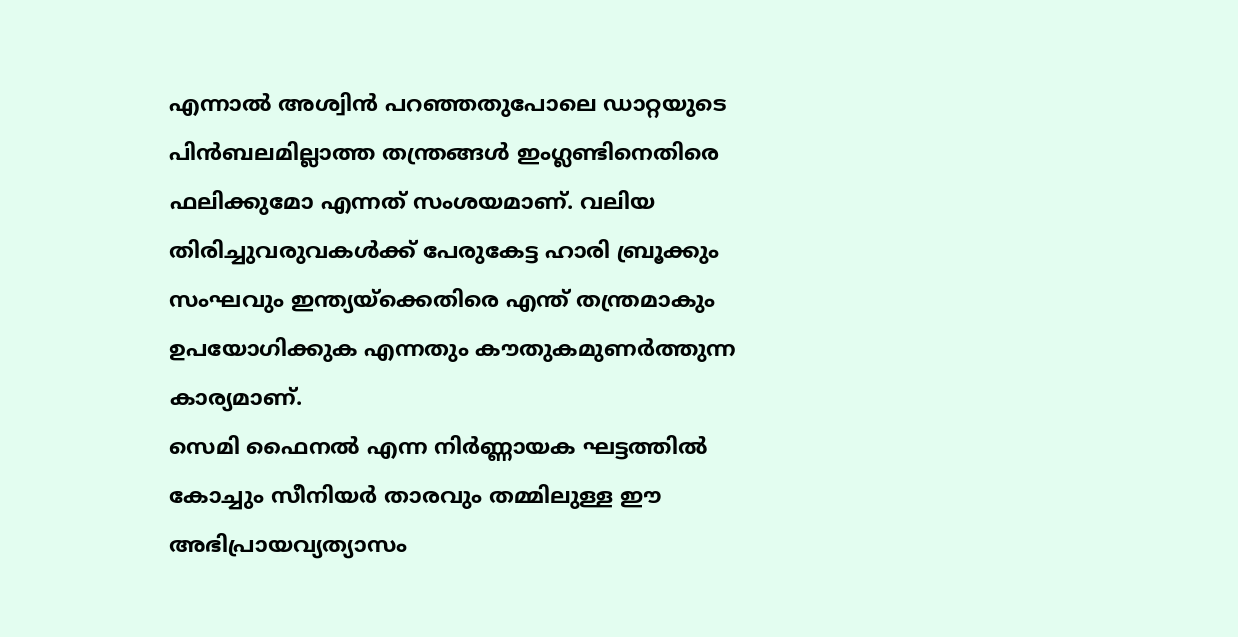എന്നാൽ അശ്വിൻ പറഞ്ഞതുപോലെ ഡാറ്റയുടെ പിൻബലമില്ലാത്ത തന്ത്രങ്ങൾ ഇംഗ്ലണ്ടിനെതിരെ ഫലിക്കുമോ എന്നത് സംശയമാണ്. വലിയ തിരിച്ചുവരുവകൾക്ക് പേരുകേട്ട ഹാരി ബ്രൂക്കും സംഘവും ഇന്ത്യയ്ക്കെതിരെ എന്ത് തന്ത്രമാകും ഉപയോഗിക്കുക എന്നതും കൗതുകമുണർത്തുന്ന കാര്യമാണ്.
സെമി ഫൈനൽ എന്ന നിർണ്ണായക ഘട്ടത്തിൽ കോച്ചും സീനിയർ താരവും തമ്മിലുള്ള ഈ അഭിപ്രായവ്യത്യാസം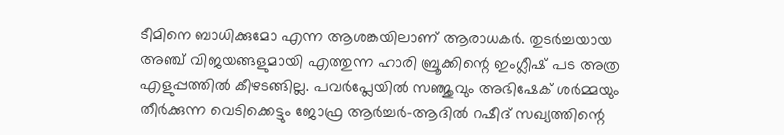ടീമിനെ ബാധിക്കുമോ എന്ന ആശങ്കയിലാണ് ആരാധകർ. തുടർച്ചയായ അഞ്ച് വിജയങ്ങളുമായി എത്തുന്ന ഹാരി ബ്രൂക്കിന്റെ ഇംഗ്ലീഷ് പട അത്ര എളുപ്പത്തിൽ കീഴടങ്ങില്ല. പവർപ്ലേയിൽ സഞ്ജുവും അഭിഷേക് ശർമ്മയും തീർക്കുന്ന വെടിക്കെട്ടും ജോഫ്ര ആർച്ചർ-ആദിൽ റഷീദ് സഖ്യത്തിന്റെ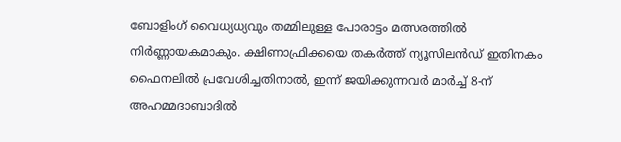ബോളിംഗ് വൈധ്യധ്യവും തമ്മിലുള്ള പോരാട്ടം മത്സരത്തിൽ നിർണ്ണായകമാകും. ക്ഷിണാഫ്രിക്കയെ തകർത്ത് ന്യൂസിലൻഡ് ഇതിനകം ഫൈനലിൽ പ്രവേശിച്ചതിനാൽ, ഇന്ന് ജയിക്കുന്നവർ മാർച്ച് 8-ന് അഹമ്മദാബാദിൽ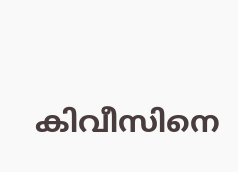കിവീസിനെ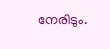നേരിടും.